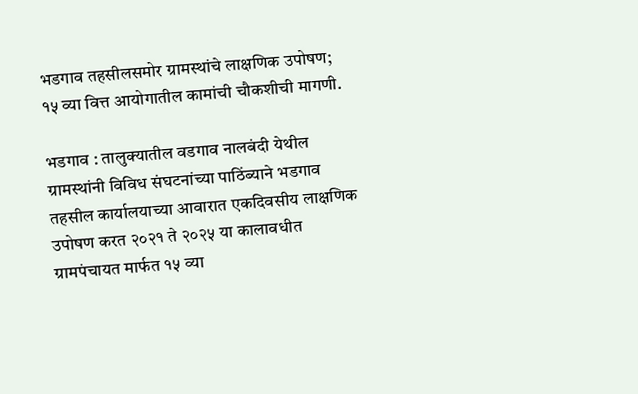भडगाव तहसीलसमोर ग्रामस्थांचे लाक्षणिक उपोषण; १५ व्या वित्त आयोगातील कामांची चौकशीची मागणी.

भडगाव : तालुक्यातील वडगाव नालबंदी येथील ग्रामस्थांनी विविध संघटनांच्या पाठिंब्याने भडगाव तहसील कार्यालयाच्या आवारात एकदिवसीय लाक्षणिक उपोषण करत २०२१ ते २०२५ या कालावधीत ग्रामपंचायत मार्फत १५ व्या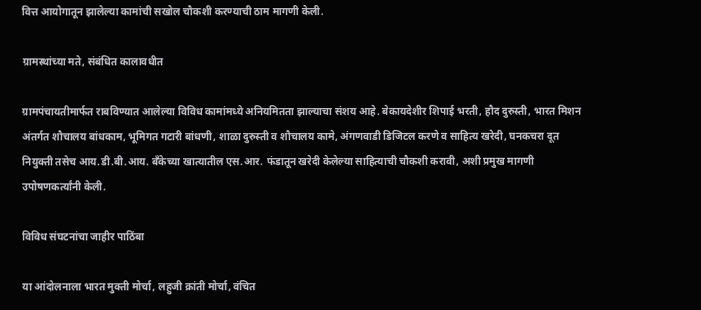वित्त आयोगातून झालेल्या कामांची सखोल चौकशी करण्याची ठाम मागणी केली.

ग्रामस्थांच्या मते, संबंधित कालावधीत

ग्रामपंचायतीमार्फत राबविण्यात आलेल्या विविध कामांमध्ये अनियमितता झाल्याचा संशय आहे. बेकायदेशीर शिपाई भरती, हौद दुरुस्ती, भारत मिशन अंतर्गत शौचालय बांधकाम, भूमिगत गटारी बांधणी, शाळा दुरुस्ती व शौचालय कामे, अंगणवाडी डिजिटल करणे व साहित्य खरेदी, घनकचरा दूत नियुक्ती तसेच आय.डी.बी.आय. बँकेच्या खात्यातील एस.आर. फंडातून खरेदी केलेल्या साहित्याची चौकशी करावी, अशी प्रमुख मागणी उपोषणकर्त्यांनी केली.

विविध संघटनांचा जाहीर पाठिंबा

या आंदोलनाला भारत मुक्ती मोर्चा, लहुजी क्रांती मोर्चा, वंचित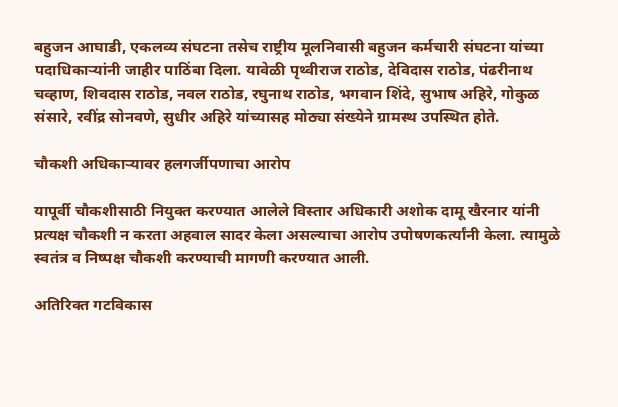बहुजन आघाडी, एकलव्य संघटना तसेच राष्ट्रीय मूलनिवासी बहुजन कर्मचारी संघटना यांच्या पदाधिकाऱ्यांनी जाहीर पाठिंबा दिला. यावेळी पृथ्वीराज राठोड, देविदास राठोड, पंढरीनाथ चव्हाण, शिवदास राठोड, नवल राठोड, रघुनाथ राठोड, भगवान शिंदे, सुभाष अहिरे, गोकुळ संसारे, रवींद्र सोनवणे, सुधीर अहिरे यांच्यासह मोठ्या संख्येने ग्रामस्थ उपस्थित होते.

चौकशी अधिकाऱ्यावर हलगर्जीपणाचा आरोप

यापूर्वी चौकशीसाठी नियुक्त करण्यात आलेले विस्तार अधिकारी अशोक दामू खैरनार यांनी प्रत्यक्ष चौकशी न करता अहवाल सादर केला असल्याचा आरोप उपोषणकर्त्यांनी केला. त्यामुळे स्वतंत्र व निष्पक्ष चौकशी करण्याची मागणी करण्यात आली.

अतिरिक्त गटविकास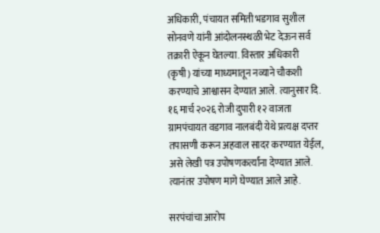अधिकारी, पंचायत समिती भडगाव सुशील सोनवणे यांनी आंदोलनस्थळी भेट देऊन सर्व तक्रारी ऐकून घेतल्या. विस्तार अधिकारी (कृषी) यांच्या माध्यमातून नव्याने चौकशी करण्याचे आश्वासन देण्यात आले. त्यानुसार दि. १६ मार्च २०२६ रोजी दुपारी १२ वाजता ग्रामपंचायत वडगाव नालबंदी येथे प्रत्यक्ष दप्तर तपासणी करून अहवाल सादर करण्यात येईल, असे लेखी पत्र उपोषणकर्त्यांना देण्यात आले. त्यानंतर उपोषण मागे घेण्यात आले आहे.

सरपंचांचा आरोप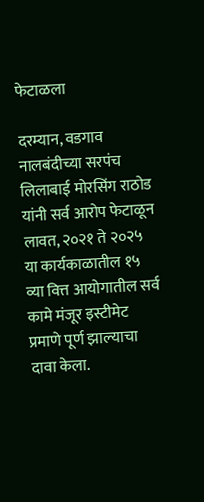फेटाळला

दरम्यान, वडगाव नालबंदीच्या सरपंच लिलाबाई मोरसिंग राठोड यांनी सर्व आरोप फेटाळून लावत, २०२१ ते २०२५ या कार्यकाळातील १५ व्या वित्त आयोगातील सर्व कामे मंजूर इस्टीमेट प्रमाणे पूर्ण झाल्याचा दावा केला.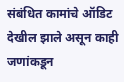संबंधित कामांचे ऑडिट देखील झाले असून काही जणांकडून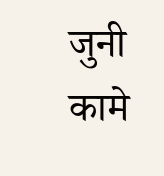जुनी कामे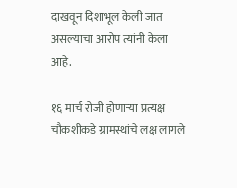दाखवून दिशाभूल केली जात असल्याचा आरोप त्यांनी केला आहे.

१६ मार्च रोजी होणाऱ्या प्रत्यक्ष चौकशीकडे ग्रामस्थांचे लक्ष लागले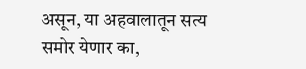असून, या अहवालातून सत्य समोर येणार का,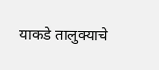याकडे तालुक्याचे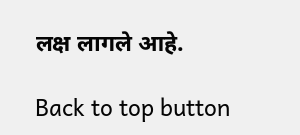लक्ष लागले आहे.

Back to top button